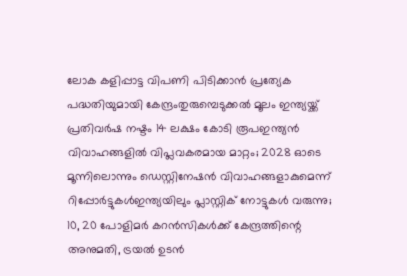ലോക കളിപ്പാട്ട വിപണി പിടിക്കാന്‍ പ്രത്യേക പദ്ധതിയുമായി കേന്ദ്രംതുരുമ്പെടുക്കൽ മൂലം ഇന്ത്യയ്ക്ക് പ്രതിവര്‍ഷ നഷ്ടം 14 ലക്ഷം കോടി രൂപഇന്ത്യൻ വിവാഹങ്ങളിൽ വിപ്ലവകരമായ മാറ്റം; 2028 ഓടെ മൂന്നിലൊന്നും ഡെസ്റ്റിനേഷൻ വിവാഹങ്ങളാകുമെന്ന് റിപ്പോർട്ടുകൾഇന്ത്യയിലും പ്ലാസ്റ്റിക് നോട്ടുകൾ വരുന്നു; 10, 20 പോളിമർ കറൻസികൾക്ക് കേന്ദ്രത്തിന്റെ അനുമതി, ട്രയൽ ഉടൻ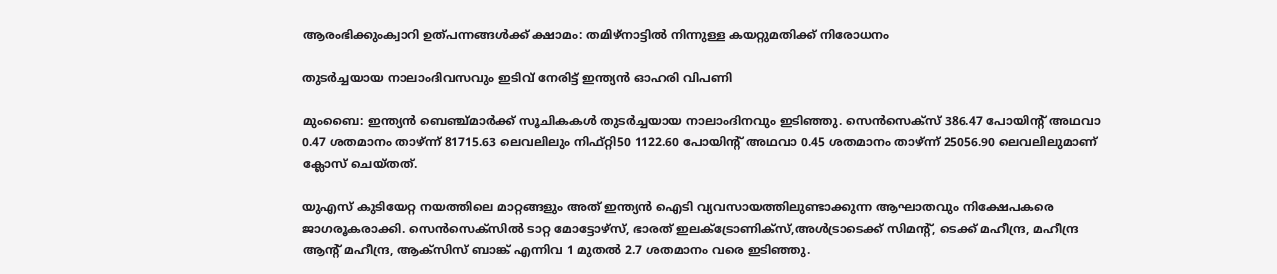ആരംഭിക്കുംക്വാറി ഉത്‌പന്നങ്ങള്‍ക്ക് ക്ഷാമം: തമിഴ്‌നാട്ടില്‍ നിന്നുള്ള കയറ്റുമതിക്ക് നിരോധനം

തുടര്‍ച്ചയായ നാലാംദിവസവും ഇടിവ് നേരിട്ട് ഇന്ത്യന്‍ ഓഹരി വിപണി

മുംബൈ: ഇന്ത്യന്‍ ബെഞ്ച്മാര്‍ക്ക് സൂചികകള്‍ തുടര്‍ച്ചയായ നാലാംദിനവും ഇടിഞ്ഞു. സെന്‍സെക്‌സ് 386.47 പോയിന്റ് അഥവാ 0.47 ശതമാനം താഴ്ന്ന് 81715.63 ലെവലിലും നിഫ്റ്റി50 1122.60 പോയിന്റ് അഥവാ 0.45 ശതമാനം താഴ്ന്ന് 25056.90 ലെവലിലുമാണ് ക്ലോസ് ചെയ്തത്.

യുഎസ് കുടിയേറ്റ നയത്തിലെ മാറ്റങ്ങളും അത് ഇന്ത്യന്‍ ഐടി വ്യവസായത്തിലുണ്ടാക്കുന്ന ആഘാതവും നിക്ഷേപകരെ ജാഗരൂകരാക്കി. സെന്‍സെക്‌സില്‍ ടാറ്റ മോട്ടോഴ്‌സ്, ഭാരത് ഇലക്ട്രോണിക്‌സ്,അള്‍ട്രാടെക്ക് സിമന്റ്, ടെക്ക് മഹീന്ദ്ര, മഹീന്ദ്ര ആന്റ് മഹീന്ദ്ര, ആക്‌സിസ് ബാങ്ക് എന്നിവ 1 മുതല്‍ 2.7 ശതമാനം വരെ ഇടിഞ്ഞു.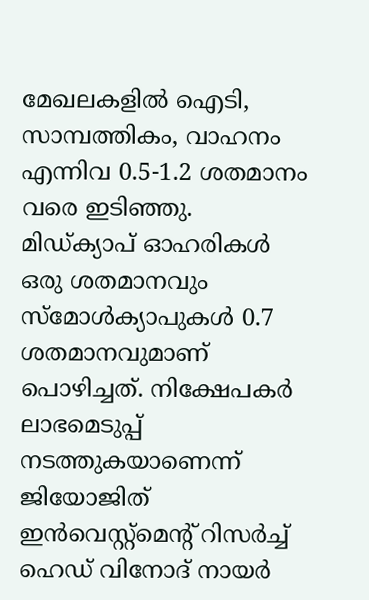മേഖലകളില്‍ ഐടി, സാമ്പത്തികം, വാഹനം എന്നിവ 0.5-1.2 ശതമാനം വരെ ഇടിഞ്ഞു. മിഡ്ക്യാപ് ഓഹരികള്‍ ഒരു ശതമാനവും സ്‌മോള്‍ക്യാപുകള്‍ 0.7 ശതമാനവുമാണ് പൊഴിച്ചത്. നിക്ഷേപകര്‍ ലാഭമെടുപ്പ് നടത്തുകയാണെന്ന് ജിയോജിത് ഇന്‍വെസ്റ്റ്‌മെന്റ് റിസര്‍ച്ച് ഹെഡ് വിനോദ് നായര്‍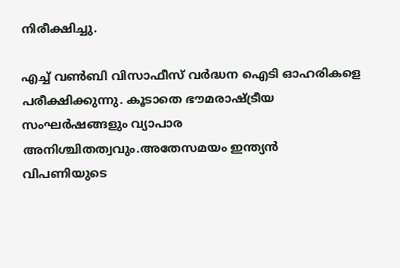നിരീക്ഷിച്ചു.

എച്ച് വണ്‍ബി വിസാഫീസ് വര്‍ദ്ധന ഐടി ഓഹരികളെ പരീക്ഷിക്കുന്നു. കൂടാതെ ഭൗമരാഷ്ട്രീയ സംഘര്‍ഷങ്ങളും വ്യാപാര അനിശ്ചിതത്വവും.അതേസമയം ഇന്ത്യന്‍ വിപണിയുടെ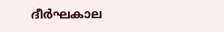ദീര്‍ഘകാല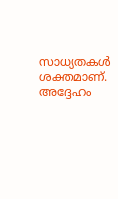സാധ്യതകള്‍ ശക്തമാണ്. അദ്ദേഹം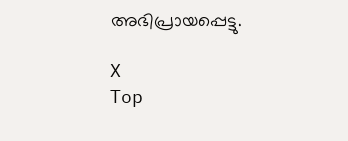അഭിപ്രായപ്പെട്ടു.

X
Top